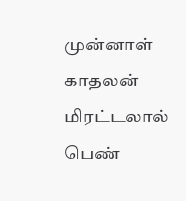முன்னாள் காதலன் மிரட்டலால் பெண்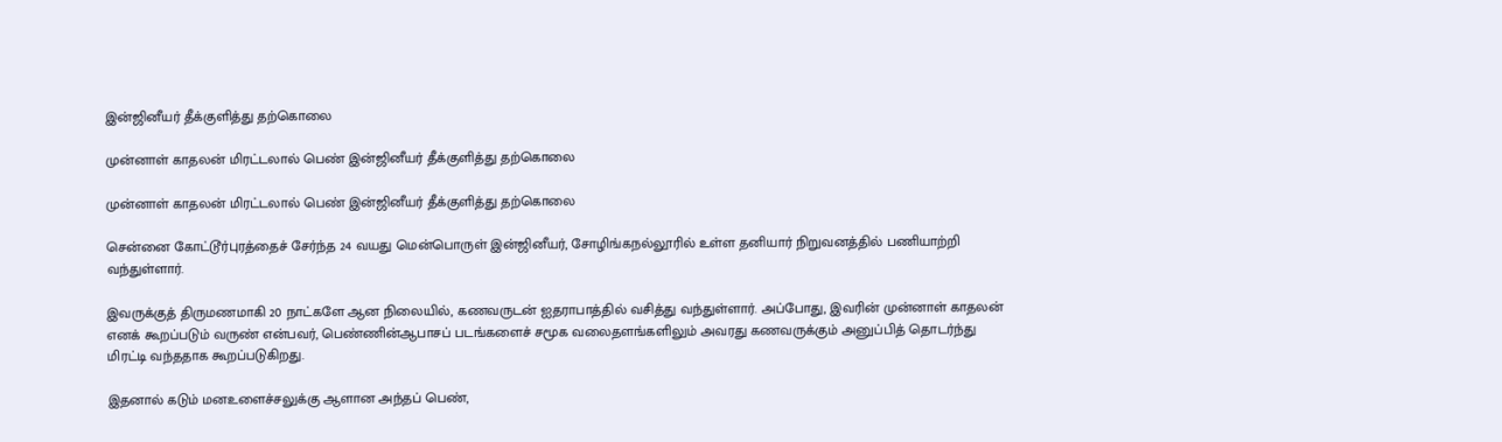இன்ஜினீயர் தீக்குளித்து தற்கொலை

முன்னாள் காதலன் மிரட்டலால் பெண் இன்ஜினீயர் தீக்குளித்து தற்கொலை

முன்னாள் காதலன் மிரட்டலால் பெண் இன்ஜினீயர் தீக்குளித்து தற்கொலை

சென்னை கோட்டூர்புரத்தைச் சேர்ந்த 24 வயது மென்பொருள் இன்ஜினீயர், சோழிங்கநல்லூரில் உள்ள தனியார் நிறுவனத்தில் பணியாற்றி வந்துள்ளார்.

இவருக்குத் திருமணமாகி 20 நாட்களே ஆன நிலையில், கணவருடன் ஐதராபாத்தில் வசித்து வந்துள்ளார். அப்போது, இவரின் முன்னாள் காதலன் எனக் கூறப்படும் வருண் என்பவர், பெண்ணின்ஆபாசப் படங்களைச் சமூக வலைதளங்களிலும் அவரது கணவருக்கும் அனுப்பித் தொடர்ந்து மிரட்டி வந்ததாக கூறப்படுகிறது.

இதனால் கடும் மனஉளைச்சலுக்கு ஆளான அந்தப் பெண்,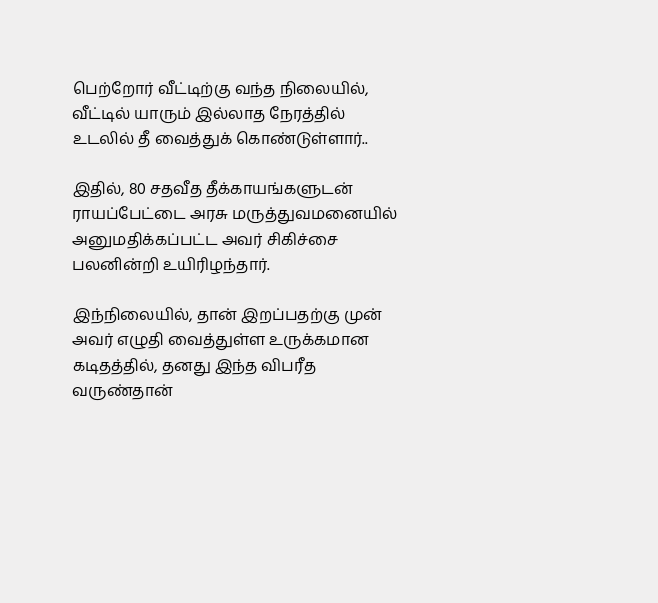பெற்றோர் வீட்டிற்கு வந்த நிலையில், வீட்டில் யாரும் இல்லாத நேரத்தில் உடலில் தீ வைத்துக் கொண்டுள்ளார்..

இதில், 80 சதவீத தீக்காயங்களுடன் ராயப்பேட்டை அரசு மருத்துவமனையில் அனுமதிக்கப்பட்ட அவர் சிகிச்சை பலனின்றி உயிரிழந்தார்.

இந்நிலையில், தான் இறப்பதற்கு முன் அவர் எழுதி வைத்துள்ள உருக்கமான கடிதத்தில், தனது இந்த விபரீத வருண்தான்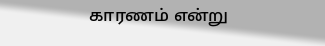காரணம் என்று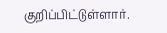குறிப்பிட்டுள்ளார்.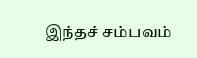இந்தச் சம்பவம்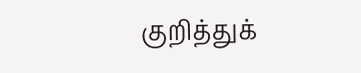குறித்துக்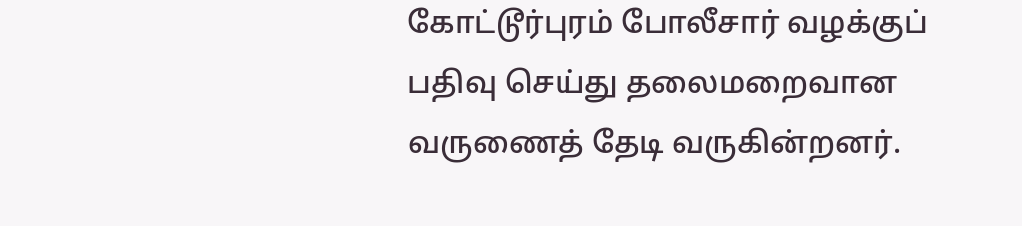கோட்டூர்புரம் போலீசார் வழக்குப் பதிவு செய்து தலைமறைவான வருணைத் தேடி வருகின்றனர்.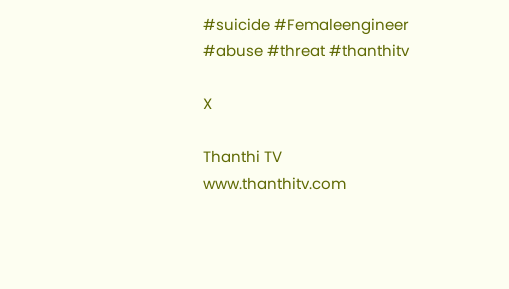#suicide #Femaleengineer #abuse #threat #thanthitv

X

Thanthi TV
www.thanthitv.com